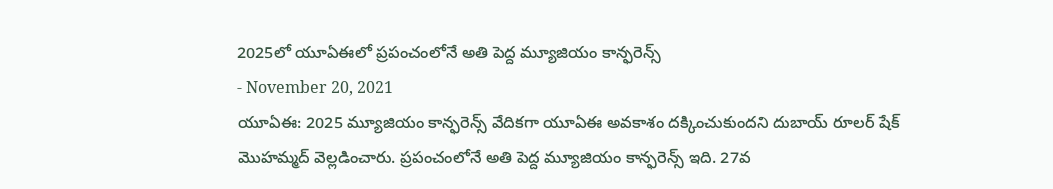2025లో యూఏఈలో ప్రపంచంలోనే అతి పెద్ద మ్యూజియం కాన్ఫరెన్స్
- November 20, 2021
యూఏఈ: 2025 మ్యూజియం కాన్ఫరెన్స్ వేదికగా యూఏఈ అవకాశం దక్కించుకుందని దుబాయ్ రూలర్ షేక్ మొహమ్మద్ వెల్లడించారు. ప్రపంచంలోనే అతి పెద్ద మ్యూజియం కాన్ఫరెన్స్ ఇది. 27వ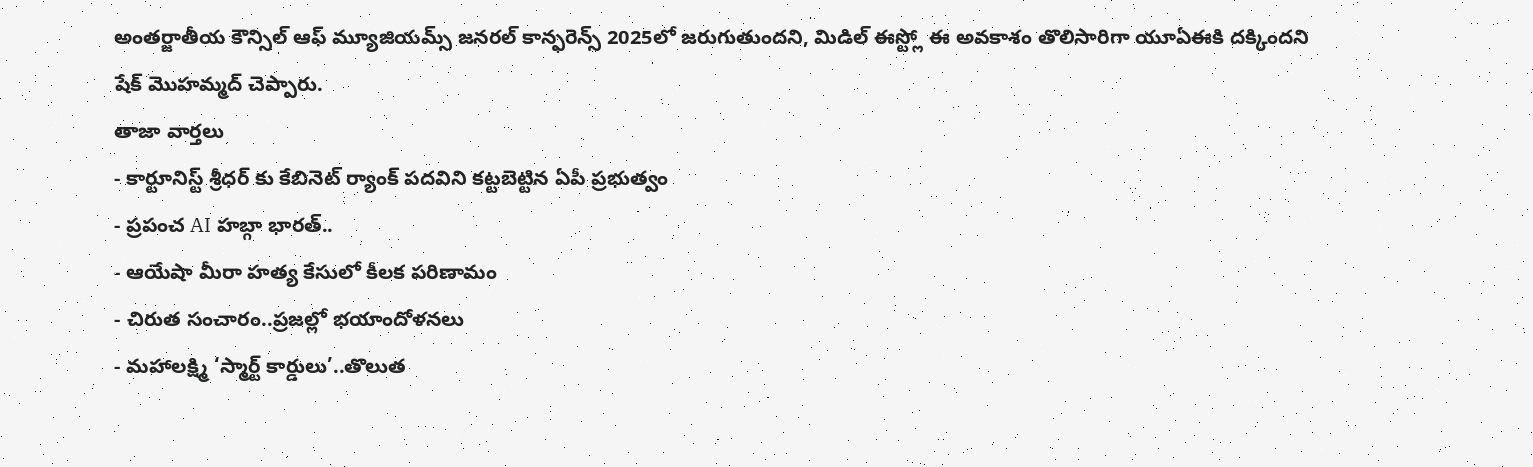అంతర్జాతీయ కౌన్సిల్ ఆఫ్ మ్యూజియమ్స్ జనరల్ కాన్ఫరెన్స్ 2025లో జరుగుతుందని, మిడిల్ ఈస్ట్లో ఈ అవకాశం తొలిసారిగా యూఏఈకి దక్కిందని షేక్ మొహమ్మద్ చెప్పారు.
తాజా వార్తలు
- కార్టూనిస్ట్ శ్రీధర్ కు కేబినెట్ ర్యాంక్ పదవిని కట్టబెట్టిన ఏపీ ప్రభుత్వం
- ప్రపంచ AI హబ్గా భారత్..
- ఆయేషా మీరా హత్య కేసులో కీలక పరిణామం
- చిరుత సంచారం..ప్రజల్లో భయాందోళనలు
- మహాలక్ష్మి ‘స్మార్ట్ కార్డులు’..తొలుత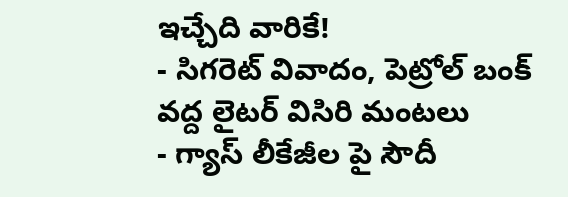ఇచ్చేది వారికే!
- సిగరెట్ వివాదం, పెట్రోల్ బంక్ వద్ద లైటర్ విసిరి మంటలు
- గ్యాస్ లీకేజీల పై సౌదీ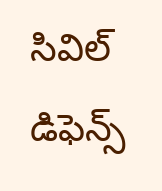సివిల్ డిఫెన్స్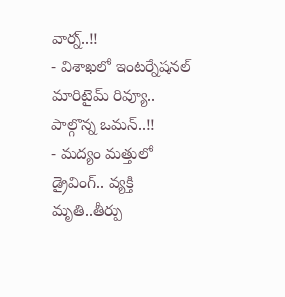వార్న్..!!
- విశాఖలో ఇంటర్నేషనల్ మారిటైమ్ రివ్యూ.. పాల్గొన్న ఒమన్..!!
- మద్యం మత్తులో డ్రైవింగ్.. వ్యక్తి మృతి..తీర్పు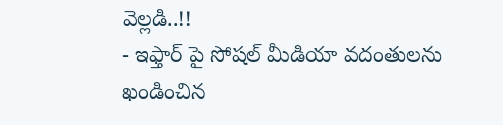వెల్లడి..!!
- ఇఫ్తార్ పై సోషల్ మీడియా వదంతులను ఖండించిన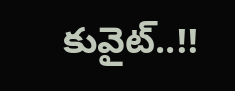కువైట్..!!